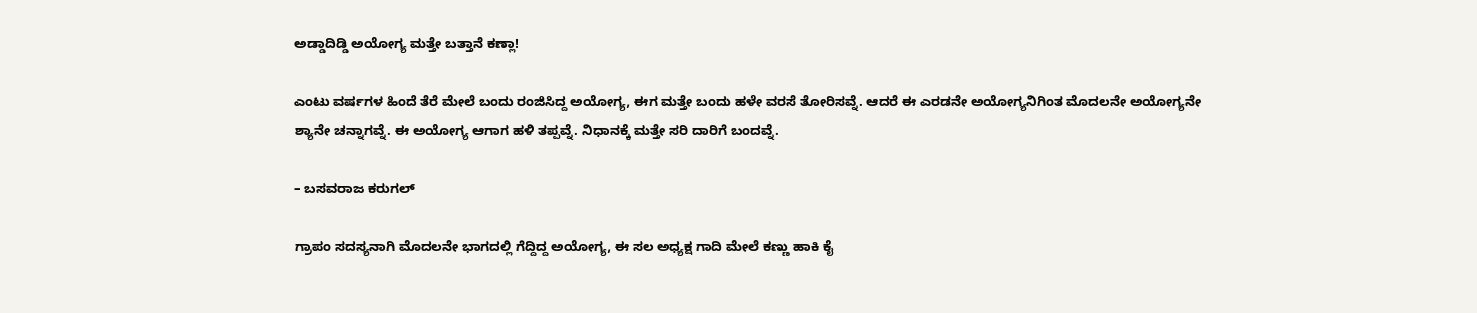ಅಡ್ಡಾದಿಡ್ಡಿ ಅಯೋಗ್ಯ ಮತ್ತೇ ಬತ್ತಾನೆ ಕಣ್ಲಾ!

ಎಂಟು ವರ್ಷಗಳ ಹಿಂದೆ ತೆರೆ ಮೇಲೆ ಬಂದು ರಂಜಿಸಿದ್ದ ಅಯೋಗ್ಯ, ಈಗ ಮತ್ತೇ ಬಂದು ಹಳೇ ವರಸೆ ತೋರಿಸವ್ನೆ. ಆದರೆ ಈ ಎರಡನೇ ಅಯೋಗ್ಯನಿಗಿಂತ ಮೊದಲನೇ ಅಯೋಗ್ಯನೇ ಶ್ಯಾನೇ ಚನ್ನಾಗವ್ನೆ. ಈ ಅಯೋಗ್ಯ ಆಗಾಗ ಹಳಿ ತಪ್ಪವ್ನೆ. ನಿಧಾನಕ್ಕೆ ಮತ್ತೇ ಸರಿ ದಾರಿಗೆ ಬಂದವ್ನೆ.

– ಬಸವರಾಜ ಕರುಗಲ್

ಗ್ರಾಪಂ ಸದಸ್ಯನಾಗಿ ಮೊದಲನೇ ಭಾಗದಲ್ಲಿ ಗೆದ್ದಿದ್ದ ಅಯೋಗ್ಯ, ಈ ಸಲ ಅಧ್ಯಕ್ಷ ಗಾದಿ ಮೇಲೆ ಕಣ್ಣು ಹಾಕಿ ಕೈ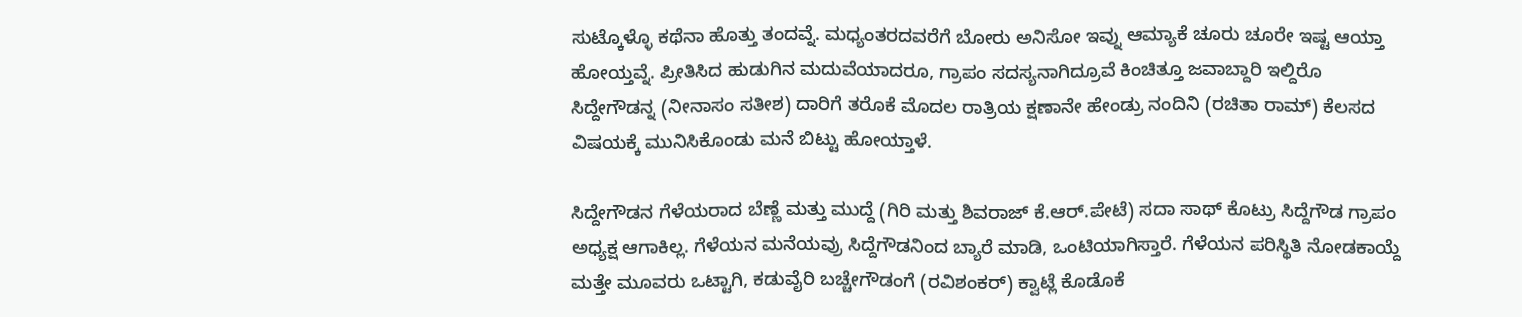ಸುಟ್ಕೊಳ್ಳೊ ಕಥೆನಾ ಹೊತ್ತು ತಂದವ್ನೆ. ಮಧ್ಯಂತರದವರೆಗೆ ಬೋರು ಅನಿಸೋ ಇವ್ನು ಆಮ್ಯಾಕೆ ಚೂರು ಚೂರೇ ಇಷ್ಟ ಆಯ್ತಾ ಹೋಯ್ತವ್ನೆ. ಪ್ರೀತಿಸಿದ ಹುಡುಗಿನ ಮದುವೆಯಾದರೂ, ಗ್ರಾಪಂ ಸದಸ್ಯನಾಗಿದ್ರೂವೆ ಕಿಂಚಿತ್ತೂ ಜವಾಬ್ದಾರಿ ಇಲ್ದಿರೊ ಸಿದ್ದೇಗೌಡನ್ನ (ನೀನಾಸಂ ಸತೀಶ) ದಾರಿಗೆ ತರೊಕೆ ಮೊದಲ ರಾತ್ರಿಯ ಕ್ಷಣಾನೇ ಹೇಂಡ್ರು ನಂದಿನಿ (ರಚಿತಾ ರಾಮ್) ಕೆಲಸದ ವಿಷಯಕ್ಕೆ ಮುನಿಸಿಕೊಂಡು ಮನೆ ಬಿಟ್ಟು ಹೋಯ್ತಾಳೆ.

ಸಿದ್ದೇಗೌಡ‌ನ ಗೆಳೆಯರಾದ ಬೆಣ್ಣೆ ಮತ್ತು ಮುದ್ದೆ (ಗಿರಿ ಮತ್ತು ಶಿವರಾಜ್ ಕೆ‌.ಆರ್.ಪೇಟೆ) ಸದಾ ಸಾಥ್ ಕೊಟ್ರು ಸಿದ್ದೆಗೌಡ ಗ್ರಾಪಂ ಅಧ್ಯಕ್ಷ ಆಗಾಕಿಲ್ಲ‌. ಗೆಳೆಯನ ಮನೆಯವ್ರು ಸಿದ್ದೆಗೌಡನಿಂದ ಬ್ಯಾರೆ ಮಾಡಿ, ಒಂಟಿಯಾಗಿಸ್ತಾರೆ. ಗೆಳೆಯನ ಪರಿಸ್ಥಿತಿ ನೋಡಕಾಯ್ದೆ ಮತ್ತೇ ಮೂವರು ಒಟ್ಟಾಗಿ, ಕಡುವೈರಿ ಬಚ್ಚೇಗೌಡಂಗೆ (ರವಿಶಂಕರ್) ಕ್ವಾಟ್ಲೆ ಕೊಡೊಕೆ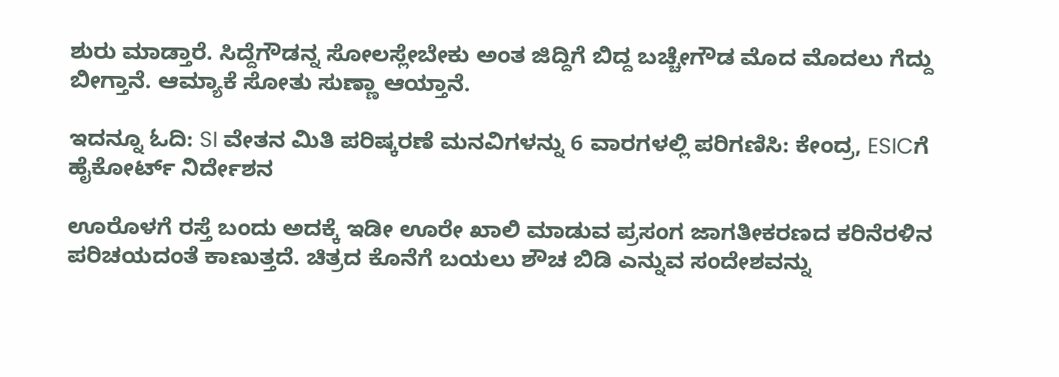ಶುರು ಮಾಡ್ತಾರೆ. ಸಿದ್ದೆಗೌಡನ್ನ ಸೋಲಸ್ಲೇಬೇಕು ಅಂತ ಜಿದ್ದಿಗೆ ಬಿದ್ದ ಬಚ್ಚೇಗೌಡ ಮೊದ ಮೊದಲು ಗೆದ್ದು ಬೀಗ್ತಾನೆ. ಆಮ್ಯಾಕೆ ಸೋತು ಸುಣ್ಣಾ ಆಯ್ತಾನೆ.

ಇದನ್ನೂ ಓದಿ: SI ವೇತನ ಮಿತಿ ಪರಿಷ್ಕರಣೆ ಮನವಿಗಳನ್ನು 6 ವಾರಗಳಲ್ಲಿ ಪರಿಗಣಿಸಿ: ಕೇಂದ್ರ, ESICಗೆ ಹೈಕೋರ್ಟ್ ನಿರ್ದೇಶನ

ಊರೊಳಗೆ ರಸ್ತೆ ಬಂದು ಅದಕ್ಕೆ ಇಡೀ ಊರೇ ಖಾಲಿ ಮಾಡುವ ಪ್ರಸಂಗ ಜಾಗತೀಕರಣದ ಕರಿನೆರಳಿನ ಪರಿಚಯದಂತೆ ಕಾಣುತ್ತದೆ. ಚಿತ್ರದ ಕೊನೆಗೆ ಬಯಲು ಶೌಚ ಬಿಡಿ ಎನ್ನುವ ಸಂದೇಶವನ್ನು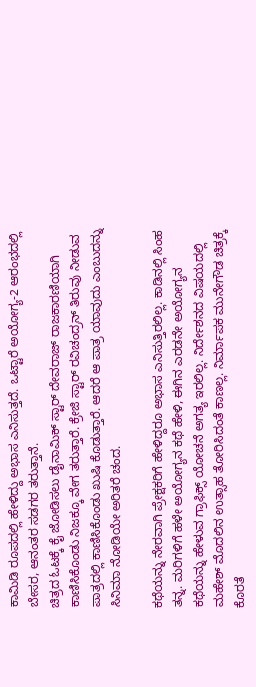ಕಾಮಿಡಿ ರೂಪದಲ್ಲಿ ಹೇಳಿದ್ದು ಅಭಾಸ ಎನಿಸುತ್ತದೆ. ಒಟ್ಟಾರೆ ಅಯೋಗ್ಯ-2 ಆರಂಭದಲ್ಲಿ ಬೇಸರ, ಆನಂತರ ಸಡಗರ ತರುತ್ತಾನೆ.
ಚಿತ್ರದ ಓಟಕ್ಕೆ ಕೈ ಜೋಡಿಸಲು ಡೈನಾಮಿಕ್ ಸ್ಟಾರ್ ದೇವರಾಜ್ ರಾಜಕಾರಣಿಯಾಗಿ ಕಾಣಿಸಿಕೊಂಡು ನಿಜಕ್ಕೂ ವೇಗ ತರುತ್ತಾರೆ. ಕ್ರೇಜಿ ಸ್ಟಾರ್ ರವಿಚಂದ್ರನ್ ತಿರುವು ನೀಡುವ ಪಾತ್ರದಲ್ಲಿ ಕಾಣಿಸಿಕೊಂಡು ಖುಷಿ ಕೊಡುತ್ತಾರೆ. ಆದರೆ ಆ ಪಾತ್ರ ಯಾವುದು ಎಂಬುದನ್ನು ಸಿನಿಮಾ ನೋಡಿಯೇ ಅರಿತರೆ ಚಂದ.

ಕಥೆಯನ್ನು ನೇರವಾಗಿ ಪ್ರೇಕ್ಷಕರಿಗೆ ಹೇಳಿದ್ದರೂ ಅಭಾಸ ಎನಿಸುತ್ತಿರಲಿಲ್ಲ. ಕಾಡಿನಲ್ಲಿ ಸಿಂಹ ತನ್ನ. ಮರಿಗಳಿಗೆ ಹಳೇ ಅಯೋಗ್ಯನ ಕಥೆ ಹೇಳಿ, ಈಗಿನ ಎರಡನೇ ಅಯೋಗ್ಯನ ಕಥೆಯನ್ನು ಹೇಳುವ ಗ್ರಾಫಿಕ್ಸ್ ಯೋಚನೆ ಅಗತ್ಯ ಇರಲಿಲ್ಲ. ನಿರ್ದೇಶನದ ವಿಷಯದಲ್ಲಿ ಮಹೇಶ್ ಮೊದಲಿನ ಉತ್ಸಾಹ ತೋರಿಸಿದಂತೆ ಕಾಣಲ್ಲ. ನಿರ್ಮಾಪಕ ಮುನೇಗೌಡ ಚಿತ್ರಕ್ಕೆ ಕೊರತೆ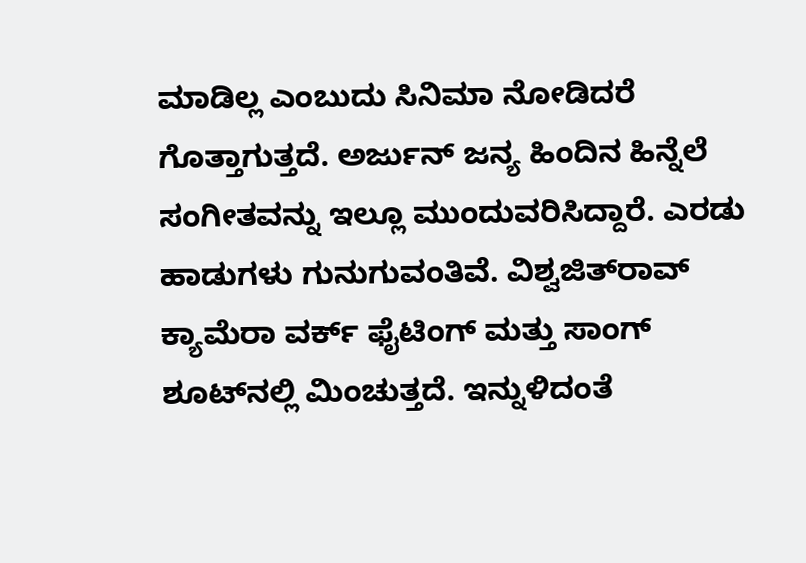ಮಾಡಿಲ್ಲ ಎಂಬುದು ಸಿನಿಮಾ ನೋಡಿದರೆ ಗೊತ್ತಾಗುತ್ತದೆ. ಅರ್ಜುನ್ ಜನ್ಯ ಹಿಂದಿನ ಹಿನ್ನೆಲೆ ಸಂಗೀತವನ್ನು ಇಲ್ಲೂ ಮುಂದುವರಿಸಿದ್ದಾರೆ. ಎರಡು ಹಾಡುಗಳು ಗುನುಗುವಂತಿವೆ. ವಿಶ್ವಜಿತ್‌ರಾವ್ ಕ್ಯಾಮೆರಾ ವರ್ಕ್ ಫೈಟಿಂಗ್ ಮತ್ತು ಸಾಂಗ್ ಶೂಟ್‌ನಲ್ಲಿ ಮಿಂಚುತ್ತದೆ. ಇನ್ನುಳಿದಂತೆ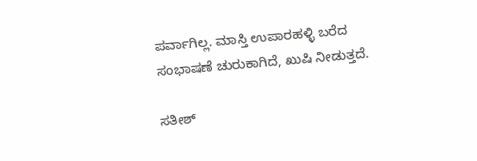ಪರ್ವಾಗಿಲ್ಲ. ಮಾಸ್ತಿ ಉಪಾರಹಳ್ಳಿ ಬರೆದ ಸಂಭಾಷಣೆ ಚುರುಕಾಗಿದೆ, ಖುಷಿ ನೀಡುತ್ತದೆ.

ಸತೀಶ್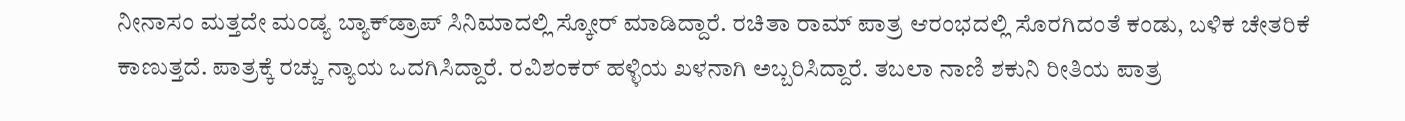ನೀನಾಸಂ ಮತ್ತದೇ ಮಂಡ್ಯ ಬ್ಯಾಕ್‌ಡ್ರಾಪ್ ಸಿನಿಮಾದಲ್ಲಿ ಸ್ಕೋರ್ ಮಾಡಿದ್ದಾರೆ. ರಚಿತಾ ರಾಮ್ ಪಾತ್ರ ಆರಂಭದಲ್ಲಿ ಸೊರಗಿದಂತೆ ಕಂಡು, ಬಳಿಕ ಚೇತರಿಕೆ ಕಾಣುತ್ತದೆ. ಪಾತ್ರಕ್ಕೆ ರಚ್ಚು ನ್ಯಾಯ ಒದಗಿಸಿದ್ದಾರೆ. ರವಿಶಂಕರ್ ಹಳ್ಳಿಯ ಖಳನಾಗಿ ಅಬ್ಬರಿಸಿದ್ದಾರೆ. ತಬಲಾ ನಾಣಿ ಶಕುನಿ ರೀತಿಯ ಪಾತ್ರ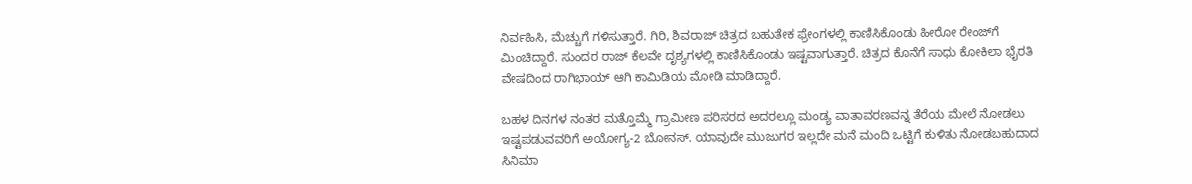ನಿರ್ವಹಿಸಿ, ಮೆಚ್ಚುಗೆ ಗಳಿಸುತ್ತಾರೆ. ಗಿರಿ, ಶಿವರಾಜ್ ಚಿತ್ರದ ಬಹುತೇಕ ಫ್ರೇಂಗಳಲ್ಲಿ ಕಾಣಿಸಿಕೊಂಡು ಹೀರೋ ರೇಂಜ್‌ಗೆ ಮಿಂಚಿದ್ದಾರೆ. ಸುಂದರ ರಾಜ್ ಕೆಲವೇ ದೃಶ್ಯಗಳಲ್ಲಿ ಕಾಣಿಸಿಕೊಂಡು ಇಷ್ಟವಾಗುತ್ತಾರೆ. ಚಿತ್ರದ ಕೊನೆಗೆ ಸಾಧು ಕೋಕಿಲಾ ಭೈರತಿ ವೇಷದಿಂದ ರಾಗಿಭಾಯ್ ಆಗಿ ಕಾಮಿಡಿಯ ಮೋಡಿ ಮಾಡಿದ್ದಾರೆ.

ಬಹಳ ದಿನಗಳ ನಂತರ ಮತ್ತೊಮ್ಮೆ ಗ್ರಾಮೀಣ ಪರಿಸರದ ಅದರಲ್ಲೂ ಮಂಡ್ಯ ವಾತಾವರಣವನ್ನ ತೆರೆಯ ಮೇಲೆ ನೋಡಲು ಇಷ್ಟಪಡುವವರಿಗೆ ಅಯೋಗ್ಯ-2 ಬೋನಸ್. ಯಾವುದೇ ಮುಜುಗರ ಇಲ್ಲದೇ ಮನೆ ಮಂದಿ ಒಟ್ಟಿಗೆ ಕುಳಿತು ನೋಡಬಹುದಾದ ಸಿನಿಮಾ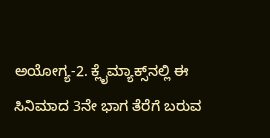ಅಯೋಗ್ಯ-2. ಕ್ಲೈಮ್ಯಾಕ್ಸ್‌ನಲ್ಲಿ ಈ ಸಿನಿಮಾದ 3ನೇ ಭಾಗ ತೆರೆಗೆ ಬರುವ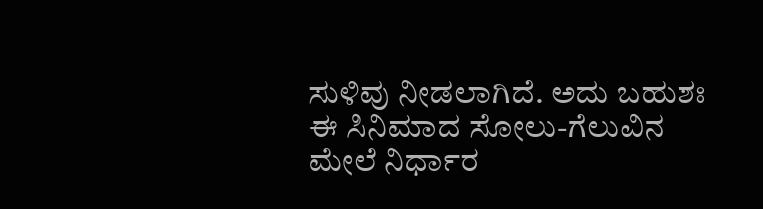ಸುಳಿವು ನೀಡಲಾಗಿದೆ. ಅದು ಬಹುಶಃ ಈ ಸಿನಿಮಾದ ಸೋಲು-ಗೆಲುವಿನ ಮೇಲೆ ನಿರ್ಧಾರ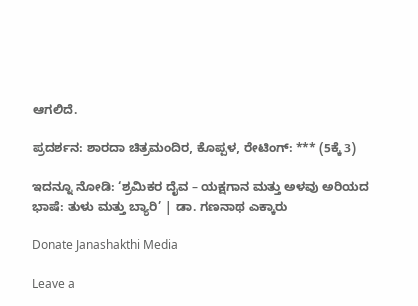ಆಗಲಿದೆ.

ಪ್ರದರ್ಶನ: ಶಾರದಾ ಚಿತ್ರಮಂದಿರ, ಕೊಪ್ಪಳ, ರೇಟಿಂಗ್: *** (5ಕ್ಕೆ 3)

ಇದನ್ನೂ ನೋಡಿ: ‘ಶ್ರಮಿಕರ ದೈವ – ಯಕ್ಷಗಾನ ಮತ್ತು ಅಳವು ಅರಿಯದ ಭಾಷೆ: ತುಳು ಮತ್ತು ಬ್ಯಾರಿ’ | ಡಾ. ಗಣನಾಥ ಎಕ್ಕಾರು

Donate Janashakthi Media

Leave a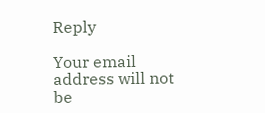Reply

Your email address will not be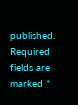published. Required fields are marked *